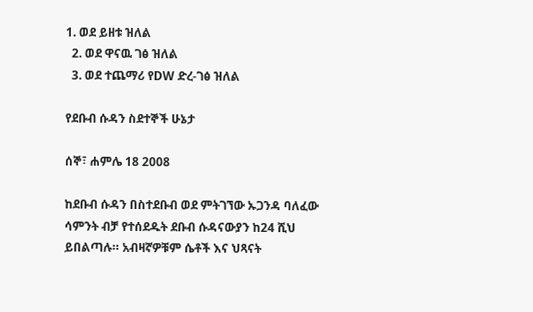1. ወደ ይዘቱ ዝለል
  2. ወደ ዋናዉ ገፅ ዝለል
  3. ወደ ተጨማሪ የDW ድረ-ገፅ ዝለል

የደቡብ ሱዳን ስደተኞች ሁኔታ

ሰኞ፣ ሐምሌ 18 2008

ከደቡብ ሱዳን በስተደቡብ ወደ ምትገኘው ኡጋንዳ ባለፈው ሳምንት ብቻ የተሰደዱት ደቡብ ሱዳናውያን ከ24 ሺህ ይበልጣሉ። አብዛኛዎቹም ሴቶች እና ህጻናት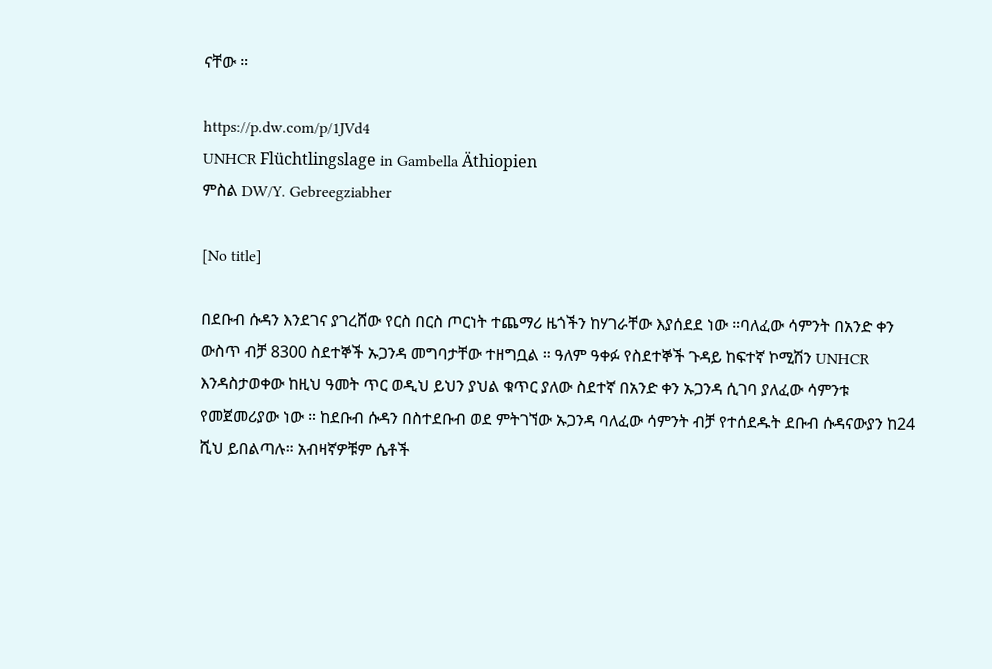ናቸው ።

https://p.dw.com/p/1JVd4
UNHCR Flüchtlingslage in Gambella Äthiopien
ምስል DW/Y. Gebreegziabher

[No title]

በደቡብ ሱዳን እንደገና ያገረሸው የርስ በርስ ጦርነት ተጨማሪ ዜጎችን ከሃገራቸው እያሰደደ ነው ።ባለፈው ሳምንት በአንድ ቀን ውስጥ ብቻ 8300 ስደተኞች ኡጋንዳ መግባታቸው ተዘግቧል ። ዓለም ዓቀፉ የስደተኞች ጉዳይ ከፍተኛ ኮሚሽን UNHCR እንዳስታወቀው ከዚህ ዓመት ጥር ወዲህ ይህን ያህል ቁጥር ያለው ስደተኛ በአንድ ቀን ኡጋንዳ ሲገባ ያለፈው ሳምንቱ የመጀመሪያው ነው ። ከደቡብ ሱዳን በስተደቡብ ወደ ምትገኘው ኡጋንዳ ባለፈው ሳምንት ብቻ የተሰደዱት ደቡብ ሱዳናውያን ከ24 ሺህ ይበልጣሉ። አብዛኛዎቹም ሴቶች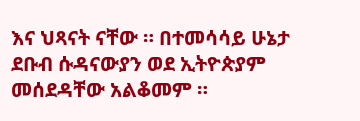እና ህጻናት ናቸው ። በተመሳሳይ ሁኔታ ደቡብ ሱዳናውያን ወደ ኢትዮጵያም መሰደዳቸው አልቆመም ።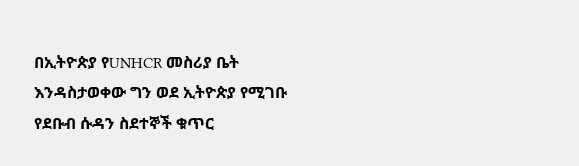በኢትዮጵያ የUNHCR መስሪያ ቤት እንዳስታወቀው ግን ወደ ኢትዮጵያ የሚገቡ የደቡብ ሱዳን ስደተኞች ቁጥር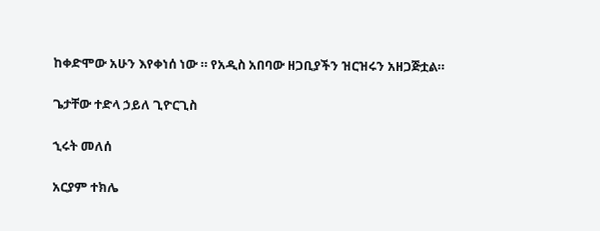ከቀድሞው አሁን እየቀነሰ ነው ። የአዲስ አበባው ዘጋቢያችን ዝርዝሩን አዘጋጅቷል።

ጌታቸው ተድላ ኃይለ ጊዮርጊስ

ኂሩት መለሰ

አርያም ተክሌ